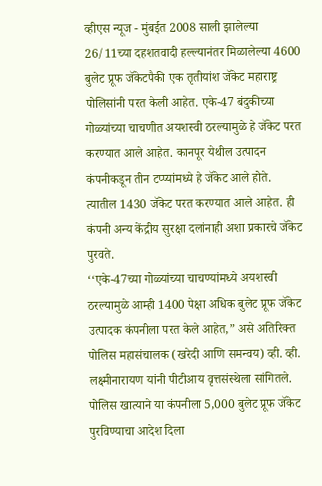व्हीएस न्यूज - मुंबईत 2008 साली झालेल्या 26/11च्या दहशतवादी हल्ल्यानंतर मिळालेल्या 4600 बुलेट प्रूफ जॅकेटपैकी एक तृतीयांश जॅकेट महाराष्ट्र पोलिसांनी परत केली आहेत. एके-47 बंदुकीच्या गोळ्यांच्या चाचणीत अयशस्वी ठरल्यामुळे हे जॅकेट परत करण्यात आले आहेत. कानपूर येथील उत्पादन कंपनीकडून तीन टप्प्यांमध्ये हे जॅकेट आले होते. त्यातील 1430 जॅकेट परत करण्यात आले आहेत. ही कंपनी अन्य केंद्रीय सुरक्षा दलांनाही अशा प्रकारचे जॅकेट पुरवते.
‘‘एके-47च्या गोळ्यांच्या चाचण्यांमध्ये अयशस्वी ठरल्यामुळे आम्ही 1400 पेक्षा अधिक बुलेट प्रूफ जॅकेट उत्पादक कंपनीला परत केले आहेत,” असे अतिरिक्त पोलिस महासंचालक (खरेदी आणि समन्वय) व्ही. व्ही. लक्ष्मीनारायण यांनी पीटीआय वृत्तसंस्थेला सांगितले.
पोलिस खात्याने या कंपनीला 5,000 बुलेट प्रूफ जॅकेट पुरविण्याचा आदेश दिला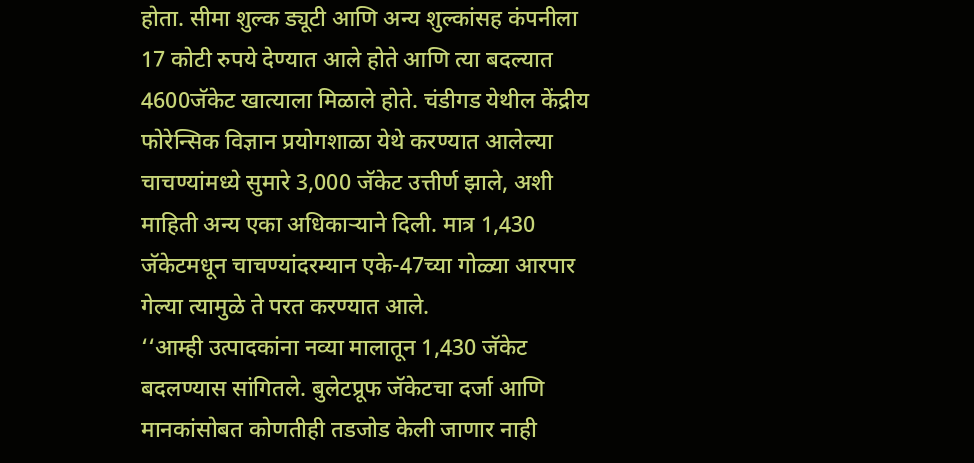होता. सीमा शुल्क ड्यूटी आणि अन्य शुल्कांसह कंपनीला 17 कोटी रुपये देण्यात आले होते आणि त्या बदल्यात 4600जॅकेट खात्याला मिळाले होते. चंडीगड येथील केंद्रीय फोरेन्सिक विज्ञान प्रयोगशाळा येथे करण्यात आलेल्या चाचण्यांमध्ये सुमारे 3,000 जॅकेट उत्तीर्ण झाले, अशी माहिती अन्य एका अधिकाऱ्याने दिली. मात्र 1,430 जॅकेटमधून चाचण्यांदरम्यान एके-47च्या गोळ्या आरपार गेल्या त्यामुळे ते परत करण्यात आले.
‘‘आम्ही उत्पादकांना नव्या मालातून 1,430 जॅकेट बदलण्यास सांगितले. बुलेटप्रूफ जॅकेटचा दर्जा आणि मानकांसोबत कोणतीही तडजोड केली जाणार नाही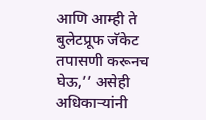आणि आम्ही ते बुलेटप्रूफ जॅकेट तपासणी करूनच घेऊ,’’ असेही अधिकाऱ्यांनी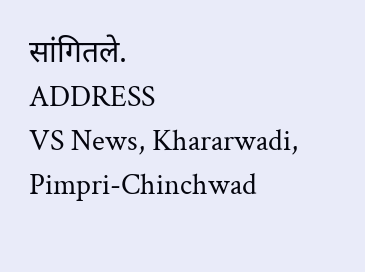सांगितले.
ADDRESS
VS News, Khararwadi,
Pimpri-Chinchwad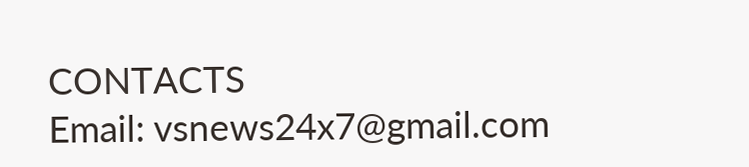CONTACTS
Email: vsnews24x7@gmail.com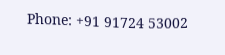Phone: +91 91724 53002